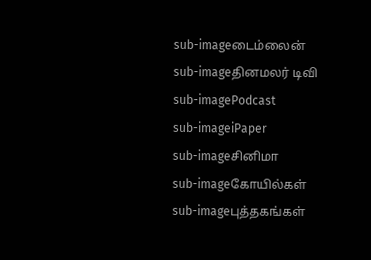sub-imageடைம்லைன்
sub-imageதினமலர் டிவி
sub-imagePodcast
sub-imageiPaper
sub-imageசினிமா
sub-imageகோயில்கள்
sub-imageபுத்தகங்கள்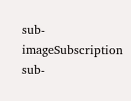sub-imageSubscription
sub-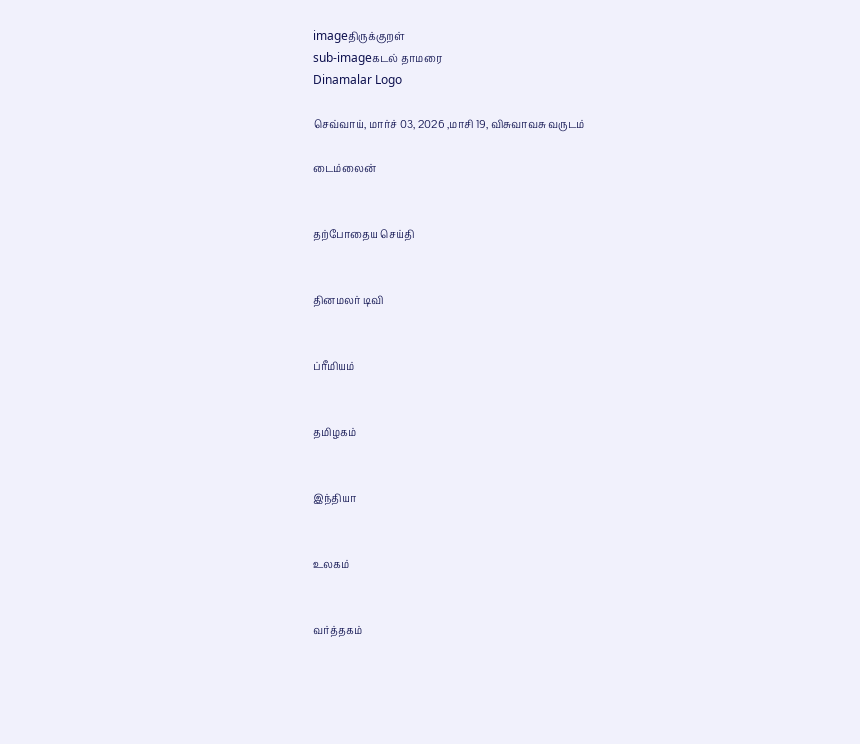imageதிருக்குறள்
sub-imageகடல் தாமரை
Dinamalar Logo

செவ்வாய், மார்ச் 03, 2026 ,மாசி 19, விசுவாவசு வருடம்

டைம்லைன்


தற்போதைய செய்தி


தினமலர் டிவி


ப்ரீமியம்


தமிழகம்


இந்தியா


உலகம்


வர்த்தகம்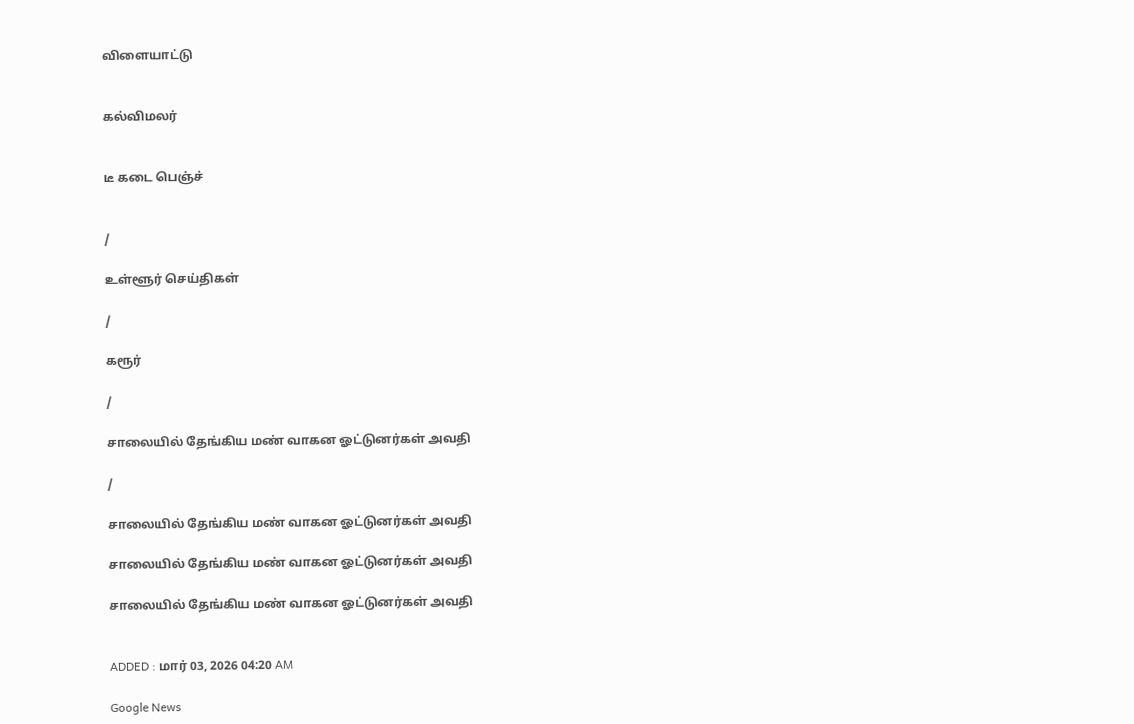விளையாட்டு


கல்விமலர்


டீ கடை பெஞ்ச்


/

உள்ளூர் செய்திகள்

/

கரூர்

/

சாலையில் தேங்கிய மண் வாகன ஓட்டுனர்கள் அவதி

/

சாலையில் தேங்கிய மண் வாகன ஓட்டுனர்கள் அவதி

சாலையில் தேங்கிய மண் வாகன ஓட்டுனர்கள் அவதி

சாலையில் தேங்கிய மண் வாகன ஓட்டுனர்கள் அவதி


ADDED : மார் 03, 2026 04:20 AM

Google News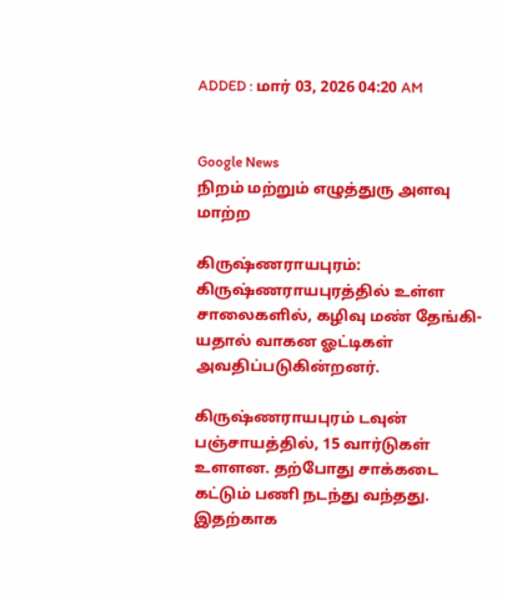ADDED : மார் 03, 2026 04:20 AM


Google News
நிறம் மற்றும் எழுத்துரு அளவு மாற்ற

கிருஷ்ணராயபுரம்: கிருஷ்ணராயபுரத்தில் உள்ள சாலைகளில், கழிவு மண் தேங்கி-யதால் வாகன ஓட்டிகள் அவதிப்படுகின்றனர்.

கிருஷ்ணராயபுரம் டவுன் பஞ்சாயத்தில், 15 வார்டுகள் உளளன. தற்போது சாக்கடை கட்டும் பணி நடந்து வந்தது. இதற்காக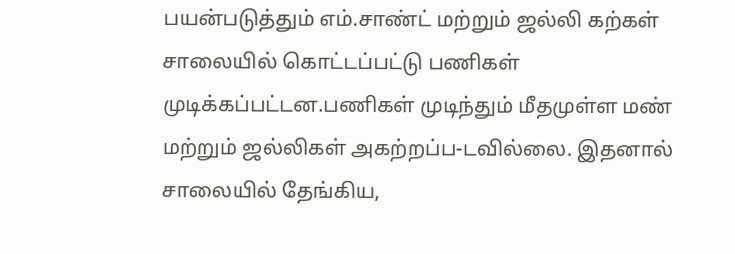பயன்படுத்தும் எம்.சாண்ட் மற்றும் ஜல்லி கற்கள் சாலையில் கொட்டப்பட்டு பணிகள் முடிக்கப்பட்டன.பணிகள் முடிந்தும் மீதமுள்ள மண் மற்றும் ஜல்லிகள் அகற்றப்ப-டவில்லை. இதனால் சாலையில் தேங்கிய,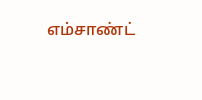எம்சாண்ட்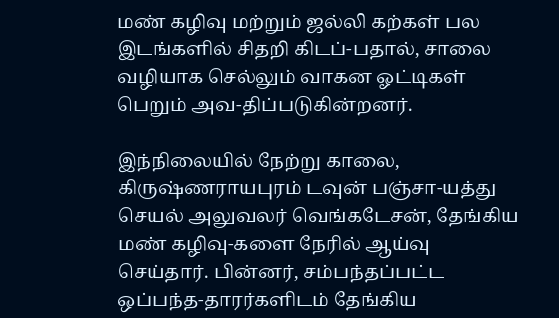மண் கழிவு மற்றும் ஜல்லி கற்கள் பல இடங்களில் சிதறி கிடப்-பதால், சாலை வழியாக செல்லும் வாகன ஓட்டிகள் பெறும் அவ-திப்படுகின்றனர்.

இந்நிலையில் நேற்று காலை, கிருஷ்ணராயபுரம் டவுன் பஞ்சா-யத்து செயல் அலுவலர் வெங்கடேசன், தேங்கிய மண் கழிவு-களை நேரில் ஆய்வு செய்தார். பின்னர், சம்பந்தப்பட்ட ஒப்பந்த-தாரர்களிடம் தேங்கிய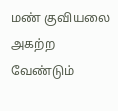மண் குவியலை அகற்ற வேண்டும்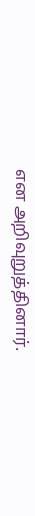என அறிவுறுத்தினார்.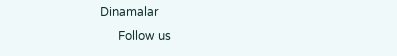Dinamalar
      Follow us